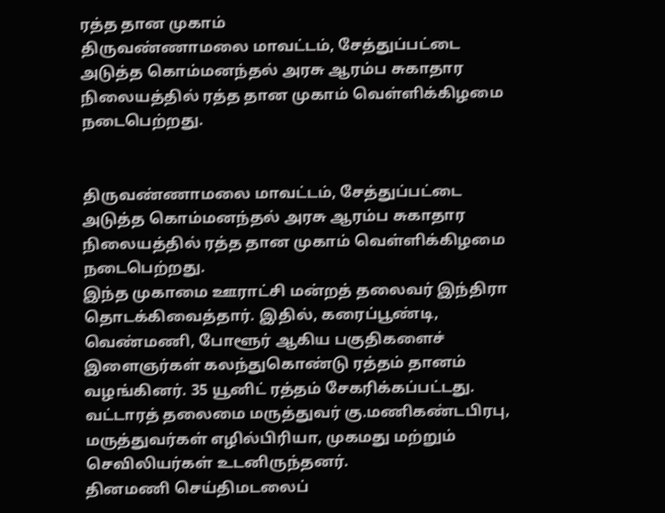ரத்த தான முகாம்
திருவண்ணாமலை மாவட்டம், சேத்துப்பட்டை அடுத்த கொம்மனந்தல் அரசு ஆரம்ப சுகாதார நிலையத்தில் ரத்த தான முகாம் வெள்ளிக்கிழமை நடைபெற்றது.


திருவண்ணாமலை மாவட்டம், சேத்துப்பட்டை அடுத்த கொம்மனந்தல் அரசு ஆரம்ப சுகாதார நிலையத்தில் ரத்த தான முகாம் வெள்ளிக்கிழமை நடைபெற்றது.
இந்த முகாமை ஊராட்சி மன்றத் தலைவர் இந்திரா தொடக்கிவைத்தார். இதில், கரைப்பூண்டி, வெண்மணி, போளூர் ஆகிய பகுதிகளைச் இளைஞர்கள் கலந்துகொண்டு ரத்தம் தானம் வழங்கினர். 35 யூனிட் ரத்தம் சேகரிக்கப்பட்டது.
வட்டாரத் தலைமை மருத்துவர் கு.மணிகண்டபிரபு, மருத்துவர்கள் எழில்பிரியா, முகமது மற்றும் செவிலியர்கள் உடனிருந்தனர்.
தினமணி செய்திமடலைப்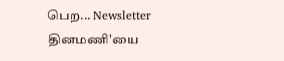பெற... Newsletter
தினமணி'யை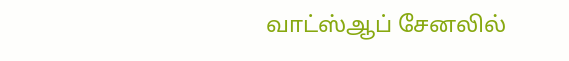வாட்ஸ்ஆப் சேனலில்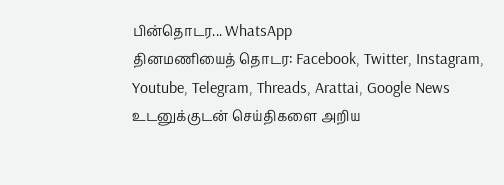பின்தொடர... WhatsApp
தினமணியைத் தொடர: Facebook, Twitter, Instagram, Youtube, Telegram, Threads, Arattai, Google News
உடனுக்குடன் செய்திகளை அறிய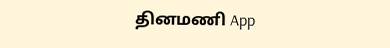தினமணி App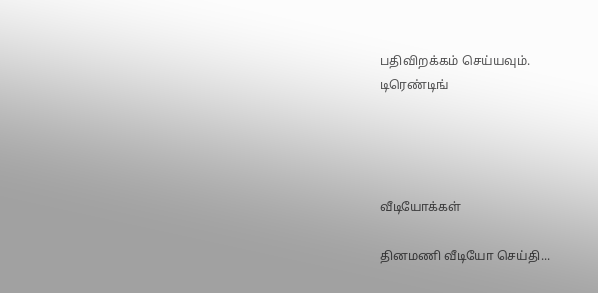பதிவிறக்கம் செய்யவும்.
டிரெண்டிங்




வீடியோக்கள்

தினமணி வீடியோ செய்தி...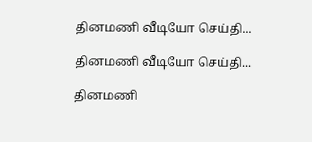தினமணி வீடியோ செய்தி...

தினமணி வீடியோ செய்தி...

தினமணி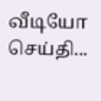வீடியோ செய்தி...